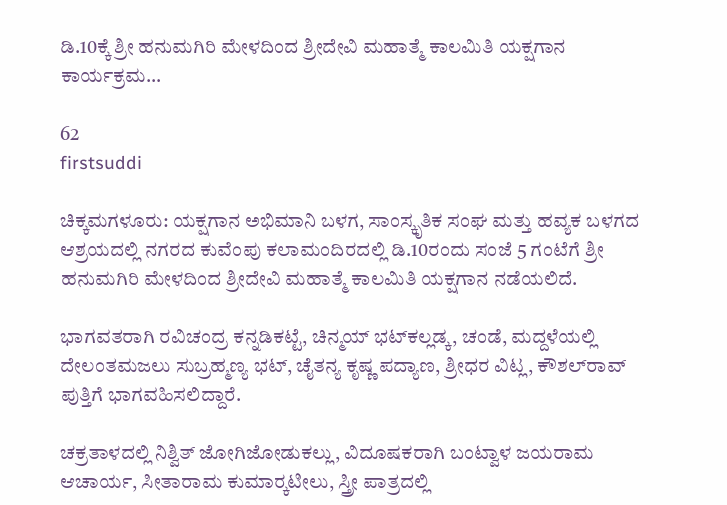ಡಿ.10ಕ್ಕೆ ಶ್ರೀ ಹನುಮಗಿರಿ ಮೇಳದಿಂದ ಶ್ರೀದೇವಿ ಮಹಾತ್ಮೆ ಕಾಲಮಿತಿ ಯಕ್ಷಗಾನ ಕಾರ್ಯಕ್ರಮ…

62
firstsuddi

ಚಿಕ್ಕಮಗಳೂರು: ಯಕ್ಷಗಾನ ಅಭಿಮಾನಿ ಬಳಗ, ಸಾಂಸ್ಕೃತಿಕ ಸಂಘ ಮತ್ತು ಹವ್ಯಕ ಬಳಗದ ಆಶ್ರಯದಲ್ಲಿ ನಗರದ ಕುವೆಂಪು ಕಲಾಮಂದಿರದಲ್ಲಿ ಡಿ.10ರಂದು ಸಂಜೆ 5 ಗಂಟೆಗೆ ಶ್ರೀ ಹನುಮಗಿರಿ ಮೇಳದಿಂದ ಶ್ರೀದೇವಿ ಮಹಾತ್ಮೆ ಕಾಲಮಿತಿ ಯಕ್ಷಗಾನ ನಡೆಯಲಿದೆ.

ಭಾಗವತರಾಗಿ ರವಿಚಂದ್ರ ಕನ್ನಡಿಕಟ್ಟೆ, ಚಿನ್ಮಯ್ ಭಟ್‍ಕಲ್ಲಡ್ಕ, ಚಂಡೆ, ಮದ್ದಳೆಯಲ್ಲಿ ದೇಲಂತಮಜಲು ಸುಬ್ರಹ್ಮಣ್ಯ ಭಟ್, ಚೈತನ್ಯ ಕೃಷ್ಣ ಪದ್ಯಾಣ, ಶ್ರೀಧರ ವಿಟ್ಲ, ಕೌಶಲ್‍ರಾವ್ ಪುತ್ತಿಗೆ ಭಾಗವಹಿಸಲಿದ್ದಾರೆ.

ಚಕ್ರತಾಳದಲ್ಲಿ ನಿಶ್ವಿತ್ ಜೋಗಿಜೋಡುಕಲ್ಲು, ವಿದೂಷಕರಾಗಿ ಬಂಟ್ವಾಳ ಜಯರಾಮ ಆಚಾರ್ಯ, ಸೀತಾರಾಮ ಕುಮಾರ್‍ಕಟೀಲು, ಸ್ತ್ರೀ ಪಾತ್ರದಲ್ಲಿ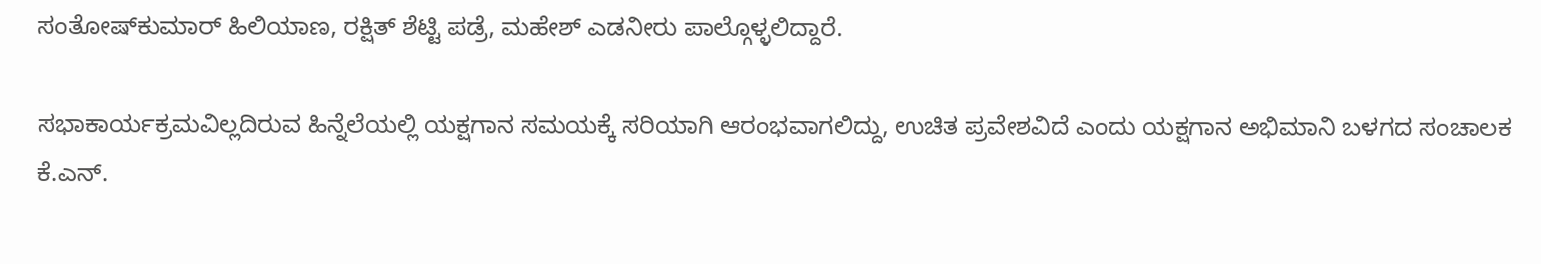ಸಂತೋಷ್‍ಕುಮಾರ್ ಹಿಲಿಯಾಣ, ರಕ್ಷಿತ್ ಶೆಟ್ಟಿ ಪಡ್ರೆ, ಮಹೇಶ್‍ ಎಡನೀರು ಪಾಲ್ಗೊಳ್ಳಲಿದ್ದಾರೆ.

ಸಭಾಕಾರ್ಯಕ್ರಮವಿಲ್ಲದಿರುವ ಹಿನ್ನೆಲೆಯಲ್ಲಿ ಯಕ್ಷಗಾನ ಸಮಯಕ್ಕೆ ಸರಿಯಾಗಿ ಆರಂಭವಾಗಲಿದ್ದು, ಉಚಿತ ಪ್ರವೇಶವಿದೆ ಎಂದು ಯಕ್ಷಗಾನ ಅಭಿಮಾನಿ ಬಳಗದ ಸಂಚಾಲಕ ಕೆ.ಎನ್.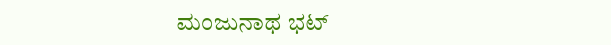ಮಂಜುನಾಥ ಭಟ್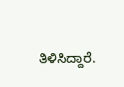ತಿಳಿಸಿದ್ದಾರೆ.